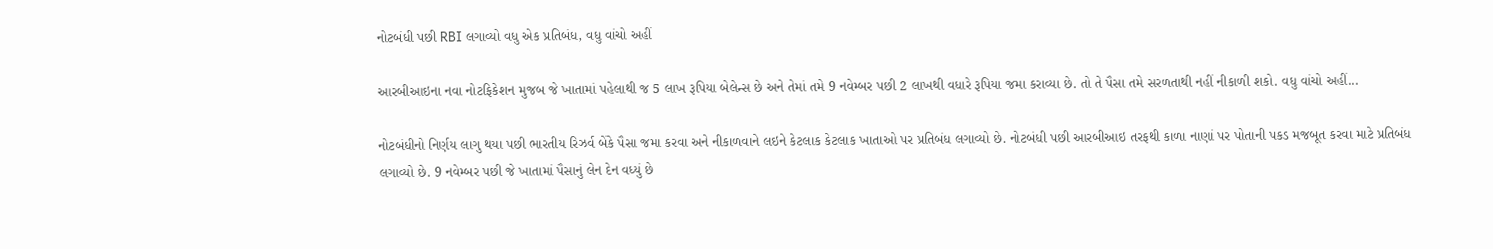નોટબંધી પછી RBI લગાવ્યો વધુ એક પ્રતિબંધ, વધુ વાંચો અહીં

આરબીઆઇના નવા નોટફિકેશન મુજબ જે ખાતામાં પહેલાથી જ 5 લાખ રૂપિયા બેલેન્સ છે અને તેમાં તમે 9 નવેમ્બર પછી 2 લાખથી વધારે રૂપિયા જમા કરાવ્યા છે. તો તે પૈસા તમે સરળતાથી નહીં નીકાળી શકો. વધુ વાંચો અહીં...

નોટબંધીનો નિર્ણય લાગુ થયા પછી ભારતીય રિઝર્વ બેંકે પૈસા જમા કરવા અને નીકાળવાને લઇને કેટલાક કેટલાક ખાતાઓ પર પ્રતિબંધ લગાવ્યો છે. નોટબંધી પછી આરબીઆઇ તરફથી કાળા નાણાં પર પોતાની પકડ મજબૂત કરવા માટે પ્રતિબંધ લગાવ્યો છે. 9 નવેમ્બર પછી જે ખાતામાં પૈસાનું લેન દેન વધ્યું છે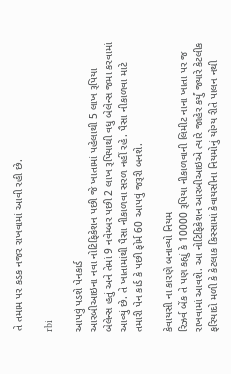તે તમામ પર કડક નજર રાખવામાં આવી રહી છે.

rbi

આપવું પડશે પેનકાર્ડ
આરબીઆઇના નવા નોટિફિકેશન પછી જે ખાતામાં પહેલાથી 5 લાખ રૂપિયા બેલેન્સ હતું અને તેમાં 9 નવેમ્બર પછી 2 લાખ રૂપિયાથી વધુ બેલેન્સ જમા કરવામાં આવ્યું છે. તે ખાતામાંથી પૈસા નીકાળવા સરળ નહીં રહે. પૈસા નીકાળવા માટે તમારી પેન કાર્ડ કે પછી ફોર્મ 60 આપવું જરૂરી બનશે.

કેવાયસી ના કારણે બનાવ્યો નિયમ
રિઝર્વ બેંક તે પણ કહ્યું કે 10000 રૂપિયા નીકાળવાની લિમીટ નાના ખાતા પર જ રાખવામાં આવશે. આ નોટિફિકેશન આરબીઆઇએ ત્યારે જાહેર કર્યું જ્યારે કેટલીક ફરિયાદો મળી કે કેટલાક કિસ્સામાં કેવાયસીના નિયમોનું યોગ્ય રીતે પાલન નથી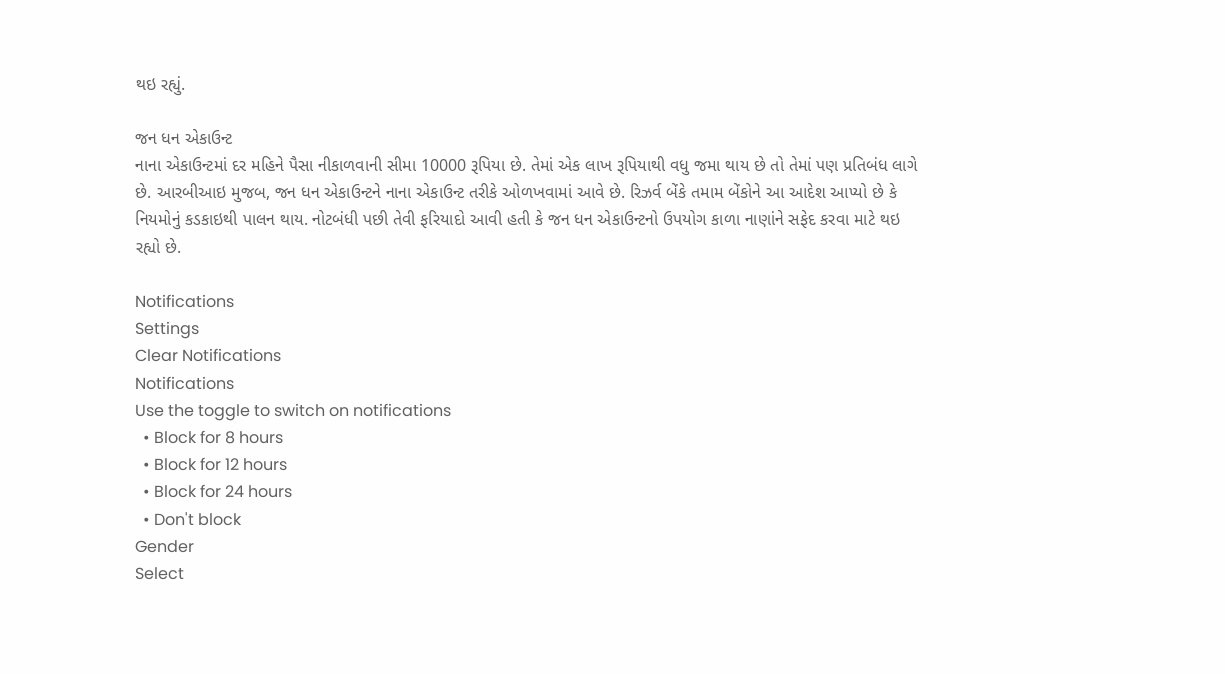થઇ રહ્યું.

જન ધન એકાઉન્ટ
નાના એકાઉન્ટમાં દર મહિને પૈસા નીકાળવાની સીમા 10000 રૂપિયા છે. તેમાં એક લાખ રૂપિયાથી વધુ જમા થાય છે તો તેમાં પણ પ્રતિબંધ લાગે છે. આરબીઆઇ મુજબ, જન ધન એકાઉન્ટને નાના એકાઉન્ટ તરીકે ઓળખવામાં આવે છે. રિઝર્વ બેંકે તમામ બેંકોને આ આદેશ આપ્યો છે કે નિયમોનું કડકાઇથી પાલન થાય. નોટબંધી પછી તેવી ફરિયાદો આવી હતી કે જન ધન એકાઉન્ટનો ઉપયોગ કાળા નાણાંને સફેદ કરવા માટે થઇ રહ્યો છે.

Notifications
Settings
Clear Notifications
Notifications
Use the toggle to switch on notifications
  • Block for 8 hours
  • Block for 12 hours
  • Block for 24 hours
  • Don't block
Gender
Select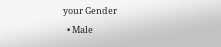your Gender
  • Male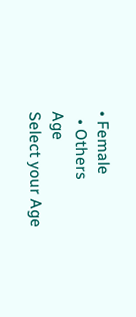• Female
  • Others
Age
Select your Age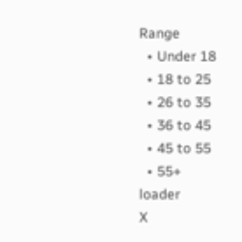Range
  • Under 18
  • 18 to 25
  • 26 to 35
  • 36 to 45
  • 45 to 55
  • 55+
loader
X